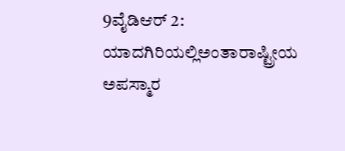9ವೈಡಿಆರ್ 2:
ಯಾದಗಿರಿಯಲ್ಲಿಅಂತಾರಾಷ್ಟ್ರೀಯ ಅಪಸ್ಮಾರ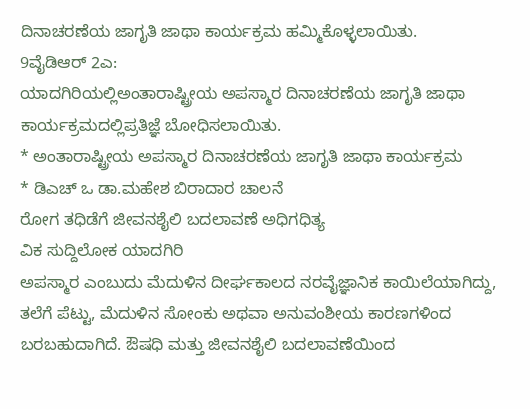ದಿನಾಚರಣೆಯ ಜಾಗೃತಿ ಜಾಥಾ ಕಾರ್ಯಕ್ರಮ ಹಮ್ಮಿಕೊಳ್ಳಲಾಯಿತು.
9ವೈಡಿಆರ್ 2ಎ:
ಯಾದಗಿರಿಯಲ್ಲಿಅಂತಾರಾಷ್ಟ್ರೀಯ ಅಪಸ್ಮಾರ ದಿನಾಚರಣೆಯ ಜಾಗೃತಿ ಜಾಥಾ ಕಾರ್ಯಕ್ರಮದಲ್ಲಿಪ್ರತಿಜ್ಞೆ ಬೋಧಿಸಲಾಯಿತು.
* ಅಂತಾರಾಷ್ಟ್ರೀಯ ಅಪಸ್ಮಾರ ದಿನಾಚರಣೆಯ ಜಾಗೃತಿ ಜಾಥಾ ಕಾರ್ಯಕ್ರಮ
* ಡಿಎಚ್ ಒ ಡಾ.ಮಹೇಶ ಬಿರಾದಾರ ಚಾಲನೆ
ರೋಗ ತಧಿಡೆಗೆ ಜೀವನಶೈಲಿ ಬದಲಾವಣೆ ಅಧಿಗಧಿತ್ಯ
ವಿಕ ಸುದ್ದಿಲೋಕ ಯಾದಗಿರಿ
ಅಪಸ್ಮಾರ ಎಂಬುದು ಮೆದುಳಿನ ದೀರ್ಘಕಾಲದ ನರವೈಜ್ಞಾನಿಕ ಕಾಯಿಲೆಯಾಗಿದ್ದು, ತಲೆಗೆ ಪೆಟ್ಟು, ಮೆದುಳಿನ ಸೋಂಕು ಅಥವಾ ಅನುವಂಶೀಯ ಕಾರಣಗಳಿಂದ ಬರಬಹುದಾಗಿದೆ. ಔಷಧಿ ಮತ್ತು ಜೀವನಶೈಲಿ ಬದಲಾವಣೆಯಿಂದ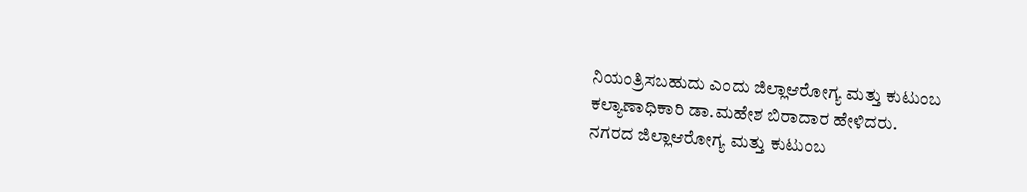ನಿಯಂತ್ರಿಸಬಹುದು ಎಂದು ಜಿಲ್ಲಾಆರೋಗ್ಯ ಮತ್ತು ಕುಟುಂಬ ಕಲ್ಯಾಣಾಧಿಕಾರಿ ಡಾ.ಮಹೇಶ ಬಿರಾದಾರ ಹೇಳಿದರು.
ನಗರದ ಜಿಲ್ಲಾಆರೋಗ್ಯ ಮತ್ತು ಕುಟುಂಬ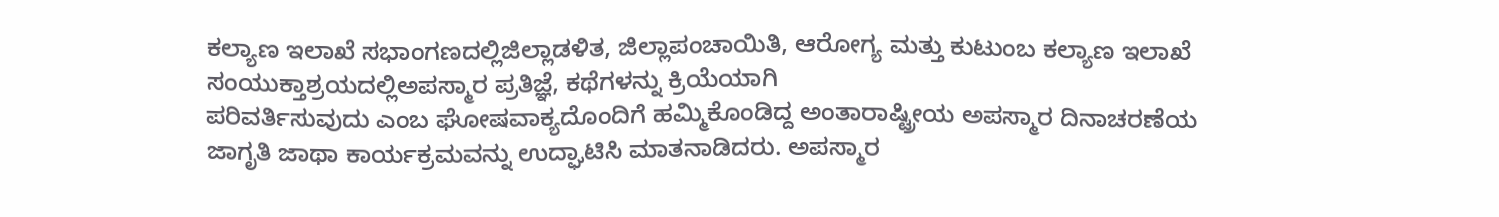ಕಲ್ಯಾಣ ಇಲಾಖೆ ಸಭಾಂಗಣದಲ್ಲಿಜಿಲ್ಲಾಡಳಿತ, ಜಿಲ್ಲಾಪಂಚಾಯಿತಿ, ಆರೋಗ್ಯ ಮತ್ತು ಕುಟುಂಬ ಕಲ್ಯಾಣ ಇಲಾಖೆ ಸಂಯುಕ್ತಾಶ್ರಯದಲ್ಲಿಅಪಸ್ಮಾರ ಪ್ರತಿಜ್ಞೆ, ಕಥೆಗಳನ್ನು ಕ್ರಿಯೆಯಾಗಿ
ಪರಿವರ್ತಿಸುವುದು ಎಂಬ ಘೋಷವಾಕ್ಯದೊಂದಿಗೆ ಹಮ್ಮಿಕೊಂಡಿದ್ದ ಅಂತಾರಾಷ್ಟ್ರೀಯ ಅಪಸ್ಮಾರ ದಿನಾಚರಣೆಯ ಜಾಗೃತಿ ಜಾಥಾ ಕಾರ್ಯಕ್ರಮವನ್ನು ಉದ್ಘಾಟಿಸಿ ಮಾತನಾಡಿದರು. ಅಪಸ್ಮಾರ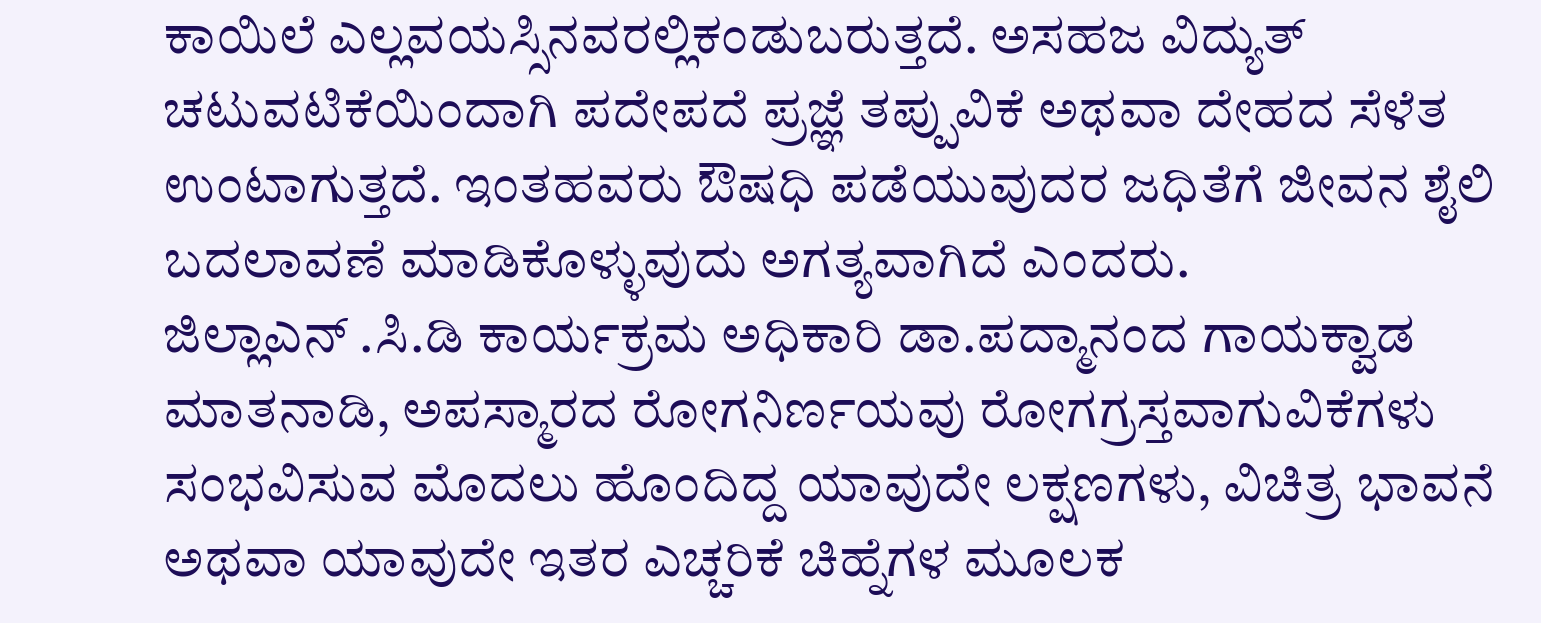ಕಾಯಿಲೆ ಎಲ್ಲವಯಸ್ಸಿನವರಲ್ಲಿಕಂಡುಬರುತ್ತದೆ. ಅಸಹಜ ವಿದ್ಯುತ್ ಚಟುವಟಿಕೆಯಿಂದಾಗಿ ಪದೇಪದೆ ಪ್ರಜ್ಞೆ ತಪ್ಪುವಿಕೆ ಅಥವಾ ದೇಹದ ಸೆಳೆತ ಉಂಟಾಗುತ್ತದೆ. ಇಂತಹವರು ಔಷಧಿ ಪಡೆಯುವುದರ ಜಧಿತೆಗೆ ಜೀವನ ಶೈಲಿ ಬದಲಾವಣೆ ಮಾಡಿಕೊಳ್ಳುವುದು ಅಗತ್ಯವಾಗಿದೆ ಎಂದರು.
ಜಿಲ್ಲಾಎನ್ .ಸಿ.ಡಿ ಕಾರ್ಯಕ್ರಮ ಅಧಿಕಾರಿ ಡಾ.ಪದ್ಮಾನಂದ ಗಾಯಕ್ವಾಡ ಮಾತನಾಡಿ, ಅಪಸ್ಮಾರದ ರೋಗನಿರ್ಣಯವು ರೋಗಗ್ರಸ್ತವಾಗುವಿಕೆಗಳು ಸಂಭವಿಸುವ ಮೊದಲು ಹೊಂದಿದ್ದ ಯಾವುದೇ ಲಕ್ಷಣಗಳು, ವಿಚಿತ್ರ ಭಾವನೆ ಅಥವಾ ಯಾವುದೇ ಇತರ ಎಚ್ಚರಿಕೆ ಚಿಹ್ನೆಗಳ ಮೂಲಕ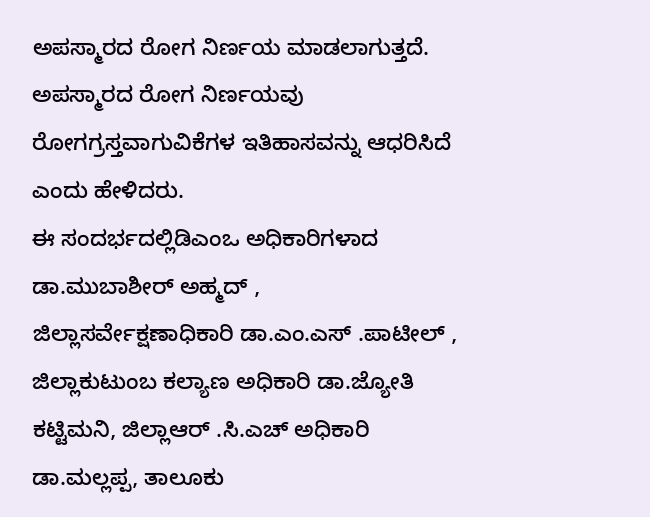ಅಪಸ್ಮಾರದ ರೋಗ ನಿರ್ಣಯ ಮಾಡಲಾಗುತ್ತದೆ. ಅಪಸ್ಮಾರದ ರೋಗ ನಿರ್ಣಯವು ರೋಗಗ್ರಸ್ತವಾಗುವಿಕೆಗಳ ಇತಿಹಾಸವನ್ನು ಆಧರಿಸಿದೆ ಎಂದು ಹೇಳಿದರು.
ಈ ಸಂದರ್ಭದಲ್ಲಿಡಿಎಂಒ ಅಧಿಕಾರಿಗಳಾದ ಡಾ.ಮುಬಾಶೀರ್ ಅಹ್ಮದ್ , ಜಿಲ್ಲಾಸರ್ವೇಕ್ಷಣಾಧಿಕಾರಿ ಡಾ.ಎಂ.ಎಸ್ .ಪಾಟೀಲ್ , ಜಿಲ್ಲಾಕುಟುಂಬ ಕಲ್ಯಾಣ ಅಧಿಕಾರಿ ಡಾ.ಜ್ಯೋತಿ ಕಟ್ಟಿಮನಿ, ಜಿಲ್ಲಾಆರ್ .ಸಿ.ಎಚ್ ಅಧಿಕಾರಿ ಡಾ.ಮಲ್ಲಪ್ಪ, ತಾಲೂಕು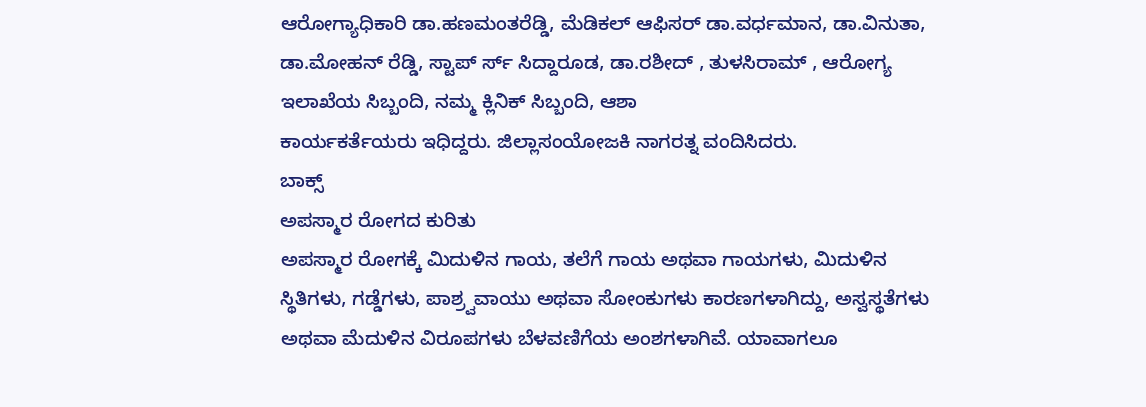ಆರೋಗ್ಯಾಧಿಕಾರಿ ಡಾ.ಹಣಮಂತರೆಡ್ಡಿ, ಮೆಡಿಕಲ್ ಆಫಿಸರ್ ಡಾ.ವರ್ಧಮಾನ, ಡಾ.ವಿನುತಾ, ಡಾ.ಮೋಹನ್ ರೆಡ್ಡಿ, ಸ್ಟಾಪ್ ರ್ಸ್ ಸಿದ್ದಾರೂಡ, ಡಾ.ರಶೀದ್ , ತುಳಸಿರಾಮ್ , ಆರೋಗ್ಯ ಇಲಾಖೆಯ ಸಿಬ್ಬಂದಿ, ನಮ್ಮ ಕ್ಲಿನಿಕ್ ಸಿಬ್ಬಂದಿ, ಆಶಾ
ಕಾರ್ಯಕರ್ತೆಯರು ಇಧಿದ್ದರು. ಜಿಲ್ಲಾಸಂಯೋಜಕಿ ನಾಗರತ್ನ ವಂದಿಸಿದರು.
ಬಾಕ್ಸ್
ಅಪಸ್ಮಾರ ರೋಗದ ಕುರಿತು
ಅಪಸ್ಮಾರ ರೋಗಕ್ಕೆ ಮಿದುಳಿನ ಗಾಯ, ತಲೆಗೆ ಗಾಯ ಅಥವಾ ಗಾಯಗಳು, ಮಿದುಳಿನ ಸ್ಥಿತಿಗಳು, ಗಡ್ಡೆಗಳು, ಪಾಶ್ರ್ವವಾಯು ಅಥವಾ ಸೋಂಕುಗಳು ಕಾರಣಗಳಾಗಿದ್ದು, ಅಸ್ವಸ್ಥತೆಗಳು ಅಥವಾ ಮೆದುಳಿನ ವಿರೂಪಗಳು ಬೆಳವಣಿಗೆಯ ಅಂಶಗಳಾಗಿವೆ. ಯಾವಾಗಲೂ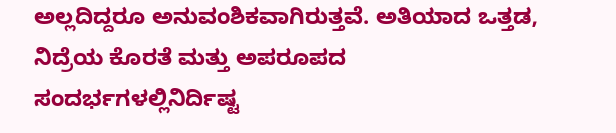ಅಲ್ಲದಿದ್ದರೂ ಅನುವಂಶಿಕವಾಗಿರುತ್ತವೆ. ಅತಿಯಾದ ಒತ್ತಡ, ನಿದ್ರೆಯ ಕೊರತೆ ಮತ್ತು ಅಪರೂಪದ ಸಂದರ್ಭಗಳಲ್ಲಿನಿರ್ದಿಷ್ಟ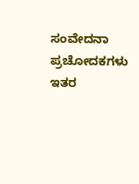ಸಂವೇದನಾ ಪ್ರಚೋದಕಗಳು ಇತರ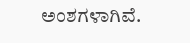ಅಂಶಗಳಾಗಿವೆ.